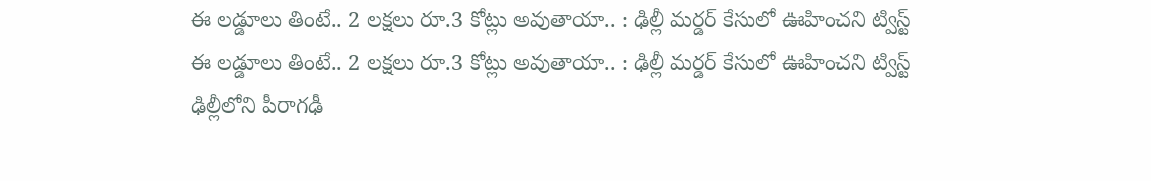ఈ లడ్డూలు తింటే.. 2 లక్షలు రూ.3 కోట్లు అవుతాయా.. : ఢిల్లీ మర్డర్ కేసులో ఊహించని ట్విస్ట్
ఈ లడ్డూలు తింటే.. 2 లక్షలు రూ.3 కోట్లు అవుతాయా.. : ఢిల్లీ మర్డర్ కేసులో ఊహించని ట్విస్ట్
ఢిల్లీలోని పీరాగఢీ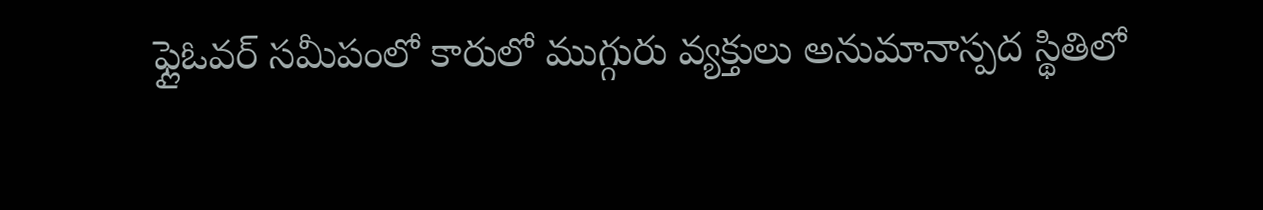ఫ్లైఓవర్ సమీపంలో కారులో ముగ్గురు వ్యక్తులు అనుమానాస్పద స్థితిలో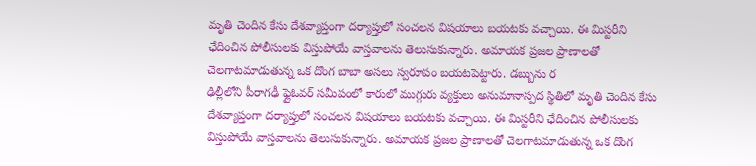మృతి చెందిన కేసు దేశవ్యాప్తంగా దర్యాప్తులో సంచలన విషయాలు బయటకు వచ్చాయి. ఈ మిస్టరీని ఛేదించిన పోలీసులకు విస్తుపోయే వాస్తవాలను తెలుసుకున్నారు. అమాయక ప్రజల ప్రాణాలతో చెలగాటమాడుతున్న ఒక దొంగ బాబా అసలు స్వరూపం బయటపెట్టారు. డబ్బును ర
ఢిల్లీలోని పీరాగఢీ ఫ్లైఓవర్ సమీపంలో కారులో ముగ్గురు వ్యక్తులు అనుమానాస్పద స్థితిలో మృతి చెందిన కేసు దేశవ్యాప్తంగా దర్యాప్తులో సంచలన విషయాలు బయటకు వచ్చాయి. ఈ మిస్టరీని ఛేదించిన పోలీసులకు విస్తుపోయే వాస్తవాలను తెలుసుకున్నారు. అమాయక ప్రజల ప్రాణాలతో చెలగాటమాడుతున్న ఒక దొంగ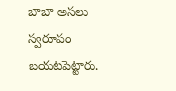బాబా అసలు స్వరూపం బయటపెట్టారు.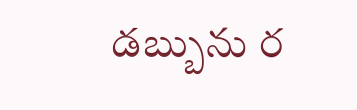డబ్బును ర